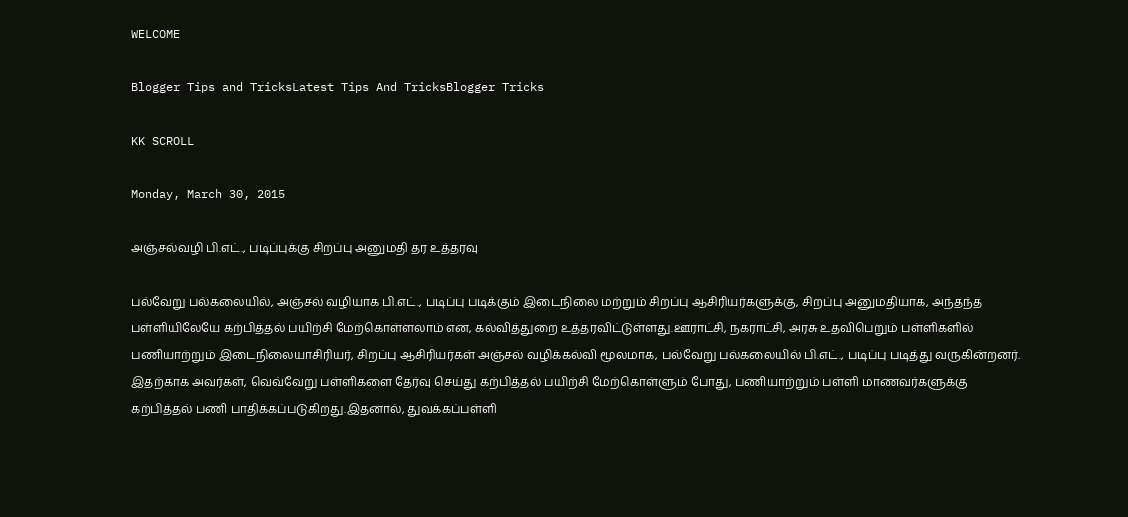WELCOME

Blogger Tips and TricksLatest Tips And TricksBlogger Tricks

KK SCROLL

Monday, March 30, 2015

அஞ்சல்வழி பி.எட்., படிப்புக்கு சிறப்பு அனுமதி தர உத்தரவு

பல்வேறு பல்கலையில், அஞ்சல் வழியாக பி.எட்., படிப்பு படிக்கும் இடைநிலை மற்றும் சிறப்பு ஆசிரியர்களுக்கு, சிறப்பு அனுமதியாக, அந்தந்த பள்ளியிலேயே கற்பித்தல் பயிற்சி மேற்கொள்ளலாம் என, கல்வித்துறை உத்தரவிட்டுள்ளது.ஊராட்சி, நகராட்சி, அரசு உதவிபெறும் பள்ளிகளில் பணியாற்றும் இடைநிலையாசிரியர், சிறப்பு ஆசிரியர்கள் அஞ்சல் வழிக்கல்வி மூலமாக, பல்வேறு பல்கலையில் பி.எட்., படிப்பு படித்து வருகின்றனர். இதற்காக அவர்கள், வெவ்வேறு பள்ளிகளை தேர்வு செய்து கற்பித்தல் பயிற்சி மேற்கொள்ளும் போது, பணியாற்றும் பள்ளி மாணவர்களுக்கு கற்பித்தல் பணி பாதிக்கப்படுகிறது.இதனால், துவக்கப்பள்ளி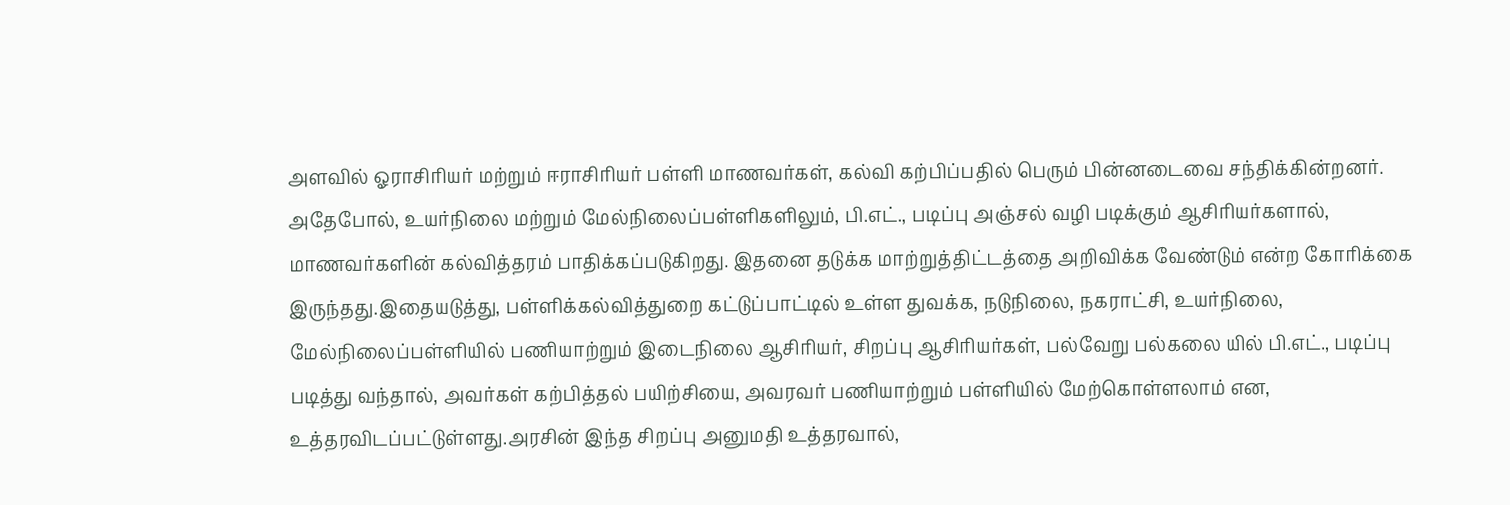அளவில் ஓராசிரியர் மற்றும் ஈராசிரியர் பள்ளி மாணவர்கள், கல்வி கற்பிப்பதில் பெரும் பின்னடைவை சந்திக்கின்றனர். அதேபோல், உயர்நிலை மற்றும் மேல்நிலைப்பள்ளிகளிலும், பி.எட்., படிப்பு அஞ்சல் வழி படிக்கும் ஆசிரியர்களால், மாணவர்களின் கல்வித்தரம் பாதிக்கப்படுகிறது. இதனை தடுக்க மாற்றுத்திட்டத்தை அறிவிக்க வேண்டும் என்ற கோரிக்கை இருந்தது.இதையடுத்து, பள்ளிக்கல்வித்துறை கட்டுப்பாட்டில் உள்ள துவக்க, நடுநிலை, நகராட்சி, உயர்நிலை, மேல்நிலைப்பள்ளியில் பணியாற்றும் இடைநிலை ஆசிரியர், சிறப்பு ஆசிரியர்கள், பல்வேறு பல்கலை யில் பி.எட்., படிப்பு படித்து வந்தால், அவர்கள் கற்பித்தல் பயிற்சியை, அவரவர் பணியாற்றும் பள்ளியில் மேற்கொள்ளலாம் என, உத்தரவிடப்பட்டுள்ளது.அரசின் இந்த சிறப்பு அனுமதி உத்தரவால்,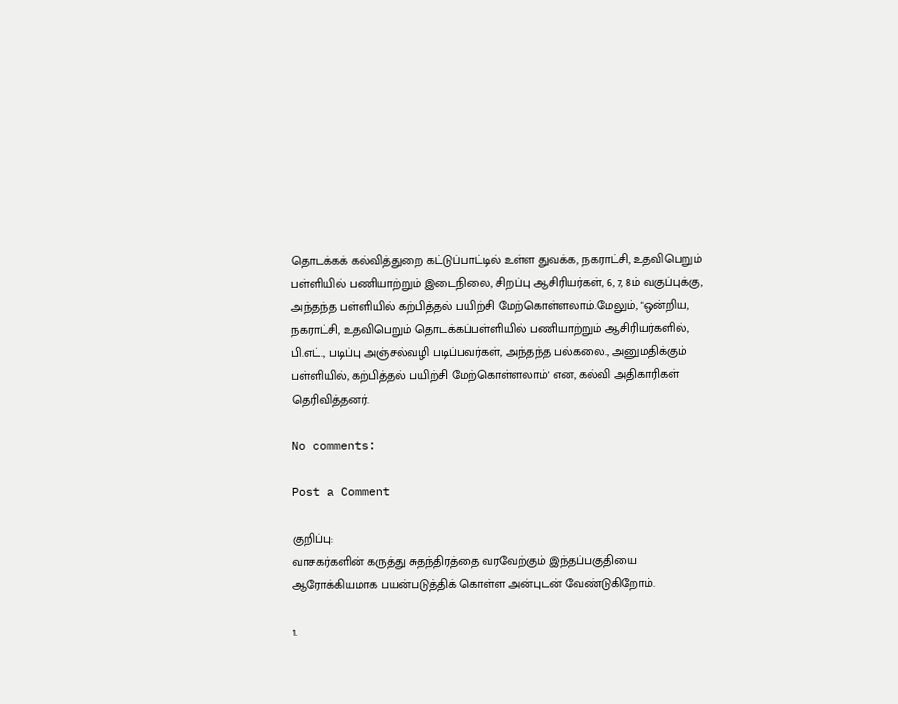தொடக்கக் கல்வித்துறை கட்டுப்பாட்டில் உள்ள துவக்க, நகராட்சி, உதவிபெறும் பள்ளியில் பணியாற்றும் இடைநிலை, சிறப்பு ஆசிரியர்கள், 6, 7, 8ம் வகுப்புக்கு, அந்தந்த பள்ளியில் கற்பித்தல் பயிற்சி மேற்கொள்ளலாம்.மேலும், "ஒன்றிய, நகராட்சி, உதவிபெறும் தொடக்கப்பள்ளியில் பணியாற்றும் ஆசிரியர்களில், பி.எட்., படிப்பு அஞ்சல்வழி படிப்பவர்கள், அந்தந்த பல்கலை., அனுமதிக்கும் பள்ளியில், கற்பித்தல் பயிற்சி மேற்கொள்ளலாம்' என, கல்வி அதிகாரிகள் தெரிவித்தனர்.

No comments:

Post a Comment

குறிப்பு:
வாசகர்களின் கருத்து சுதந்திரத்தை வரவேற்கும் இந்தப்பகுதியை ஆரோக்கியமாக பயன்படுத்திக் கொள்ள அன்புடன் வேண்டுகிறோம்.

1.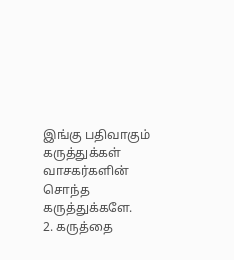இங்கு பதிவாகும் கருத்துக்கள் வாசகர்களின் சொந்த கருத்துக்களே.
2. கருத்தை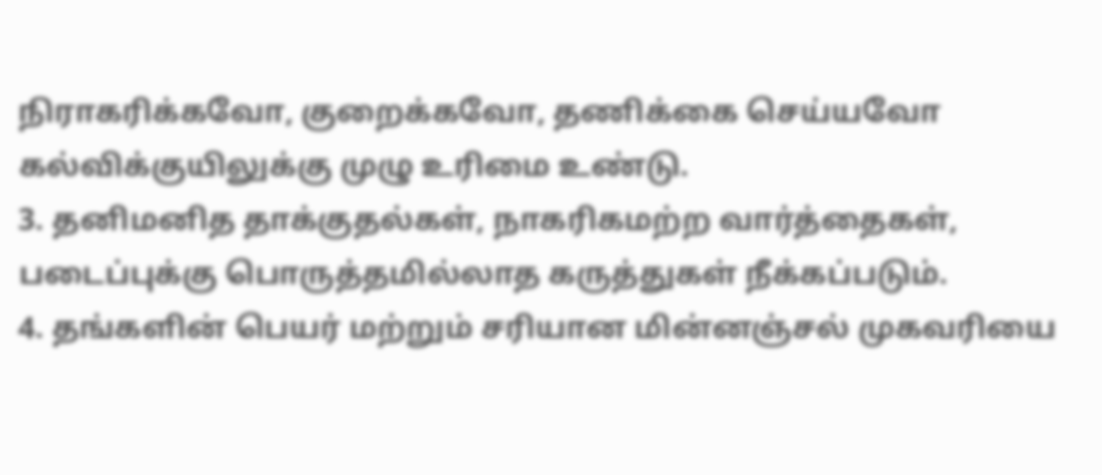நிராகரிக்கவோ, குறைக்கவோ, தணிக்கை செய்யவோ கல்விக்குயிலுக்கு முழு உரிமை உண்டு.
3. தனிமனித தாக்குதல்கள், நாகரிகமற்ற வார்த்தைகள், படைப்புக்கு பொருத்தமில்லாத கருத்துகள் நீக்கப்படும்.
4. தங்களின் பெயர் மற்றும் சரியான மின்னஞ்சல் முகவரியை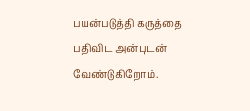பயன்படுத்தி கருத்தை பதிவிட அன்புடன் வேண்டுகிறோம்.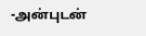-அன்புடன்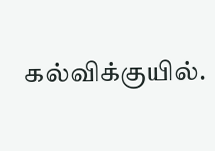கல்விக்குயில்.